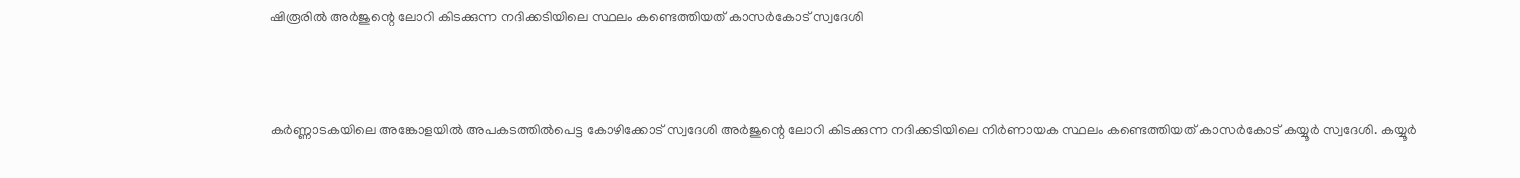ഷിരൂരില്‍ അര്‍ജുന്റെ ലോറി കിടക്കുന്ന നദിക്കടിയിലെ സ്ഥലം കണ്ടെത്തിയത് കാസര്‍കോട് സ്വദേശി



കര്‍ണ്ണാടകയിലെ അങ്കോളയില്‍ അപകടത്തില്‍പെട്ട കോഴിക്കോട് സ്വദേശി അര്‍ജുന്റെ ലോറി കിടക്കുന്ന നദിക്കടിയിലെ നിര്‍ണായക സ്ഥലം കണ്ടെത്തിയത് കാസര്‍കോട് കയ്യൂര്‍ സ്വദേശി. കയ്യൂര്‍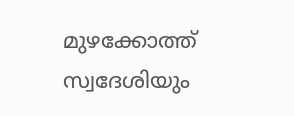മുഴക്കോത്ത് സ്വദേശിയും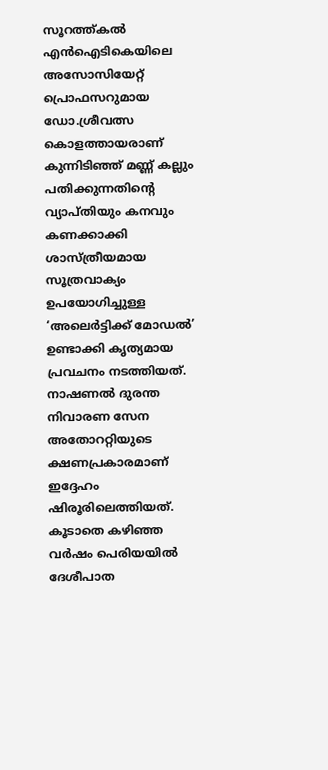സൂറത്ത്കല്‍ എന്‍ഐടികെയിലെ അസോസിയേറ്റ് പ്രൊഫസറുമായ ഡോ.ശ്രീവത്സ കൊളത്തായരാണ് കുന്നിടിഞ്ഞ് മണ്ണ് കല്ലും പതിക്കുന്നതിന്റെ വ്യാപ്തിയും കനവും കണക്കാക്കി ശാസ്ത്രീയമായ സൂത്രവാക്യം ഉപയോഗിച്ചുള്ള ‘അലെര്‍ട്ടിക്ക് മോഡല്‍’ ഉണ്ടാക്കി കൃത്യമായ പ്രവചനം നടത്തിയത്.
നാഷണല്‍ ദുരന്ത നിവാരണ സേന അതോററ്റിയുടെ ക്ഷണപ്രകാരമാണ് ഇദ്ദേഹം ഷിരൂരിലെത്തിയത്. കൂടാതെ കഴിഞ്ഞ വര്‍ഷം പെരിയയില്‍ ദേശീപാത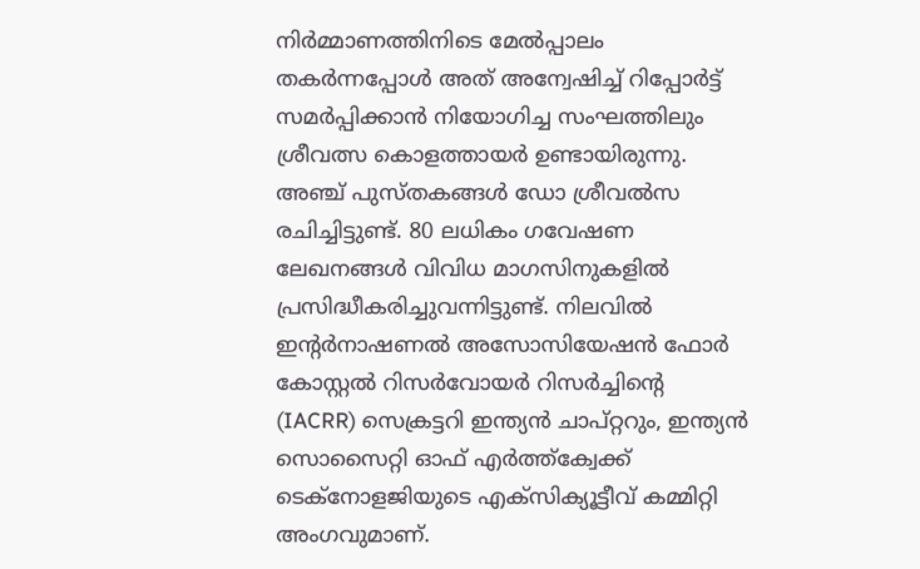നിര്‍മ്മാണത്തിനിടെ മേല്‍പ്പാലം തകര്‍ന്നപ്പോള്‍ അത് അന്വേഷിച്ച് റിപ്പോര്‍ട്ട് സമര്‍പ്പിക്കാന്‍ നിയോഗിച്ച സംഘത്തിലും ശ്രീവത്സ കൊളത്തായര്‍ ഉണ്ടായിരുന്നു.
അഞ്ച് പുസ്തകങ്ങള്‍ ഡോ ശ്രീവല്‍സ രചിച്ചിട്ടുണ്ട്. 80 ലധികം ഗവേഷണ ലേഖനങ്ങള്‍ വിവിധ മാഗസിനുകളില്‍ പ്രസിദ്ധീകരിച്ചുവന്നിട്ടുണ്ട്. നിലവില്‍ ഇന്റര്‍നാഷണല്‍ അസോസിയേഷന്‍ ഫോര്‍ കോസ്റ്റല്‍ റിസര്‍വോയര്‍ റിസര്‍ച്ചിന്റെ (IACRR) സെക്രട്ടറി ഇന്ത്യന്‍ ചാപ്റ്ററും, ഇന്ത്യന്‍ സൊസൈറ്റി ഓഫ് എര്‍ത്ത്ക്വേക്ക് ടെക്നോളജിയുടെ എക്സിക്യൂട്ടീവ് കമ്മിറ്റി അംഗവുമാണ്.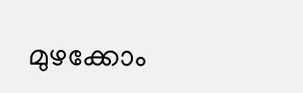മുഴക്കോം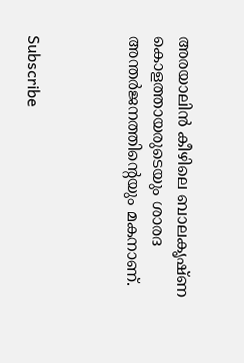അരയാലിന്‍ കീഴിലെ ബാലകൃഷ്ണ കൊളത്തായരുടെയും ശാരദ അന്തര്‍ജനത്തിന്റെയും മകനാണ്.



Subscribe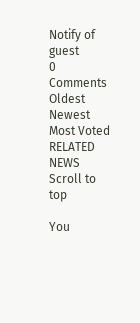Notify of
guest
0 Comments
Oldest
Newest Most Voted
RELATED NEWS
Scroll to top

You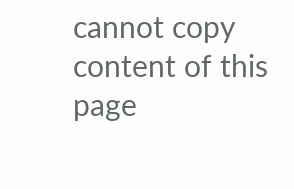cannot copy content of this page